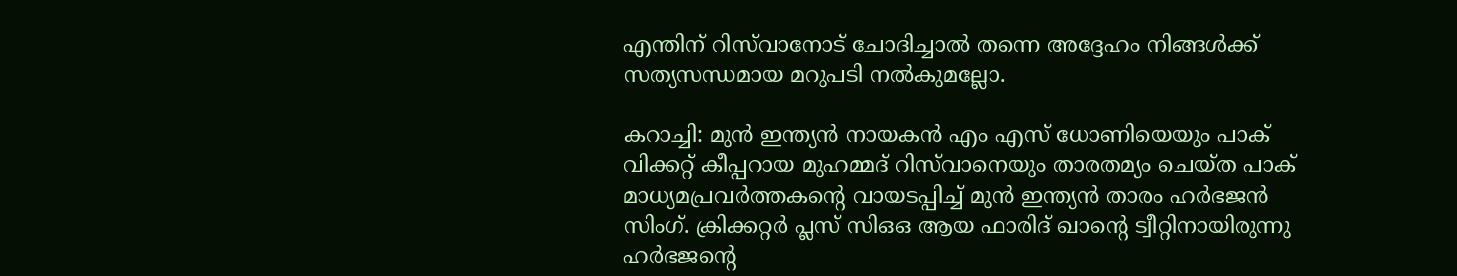എന്തിന് റിസ്‌വാനോട് ചോദിച്ചാല്‍ തന്നെ അദ്ദേഹം നിങ്ങള്‍ക്ക് സത്യസന്ധമായ മറുപടി നല്‍കുമല്ലോ.

കറാച്ചി: മുന്‍ ഇന്ത്യൻ നായകന്‍ എം എസ് ധോണിയെയും പാക് വിക്കറ്റ് കീപ്പറായ മുഹമ്മദ് റിസ്‌വാനെയും താരതമ്യം ചെയ്ത പാക് മാധ്യമപ്രവർത്തകന്‍റെ വായടപ്പിച്ച് മുന്‍ ഇന്ത്യൻ താരം ഹർഭജൻ സിംഗ്. ക്രിക്കറ്റർ പ്ലസ് സിഒഒ ആയ ഫാരിദ് ഖാന്‍റെ ട്വീറ്റിനായിരുന്നു ഹർഭജന്‍റെ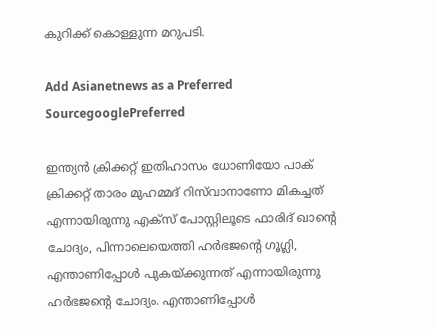കുറിക്ക് കൊള്ളുന്ന മറുപടി.

Add Asianetnews as a Preferred SourcegooglePreferred

ഇന്ത്യൻ ക്രിക്കറ്റ് ഇതിഹാസം ധോണിയോ പാക് ക്രിക്കറ്റ് താരം മുഹമ്മദ് റിസ്‌വാനാണോ മികച്ചത് എന്നായിരുന്നു എക്സ് പോസ്റ്റിലൂടെ ഫാരിദ് ഖാന്‍റെ ചോദ്യം, പിന്നാലെയെത്തി ഹർഭജന്‍റെ ഗൂഗ്ലി, എന്താണിപ്പോള്‍ പുകയ്ക്കുന്നത് എന്നായിരുന്നു ഹര്‍ഭജന്‍റെ ചോദ്യം. എന്താണിപ്പോള്‍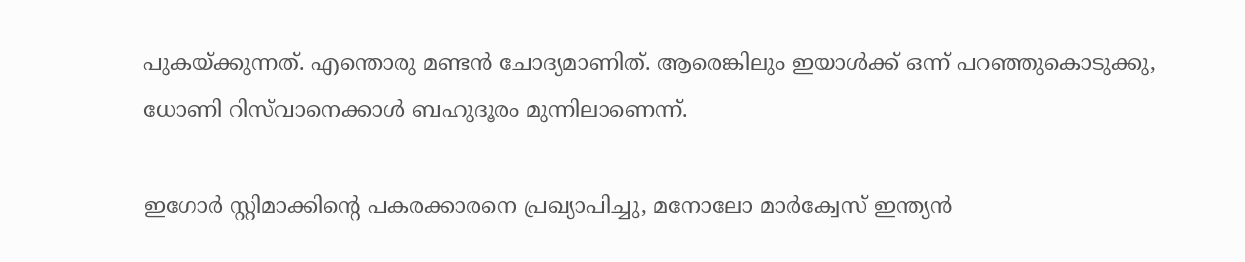പുകയ്ക്കുന്നത്. എന്തൊരു മണ്ടന്‍ ചോദ്യമാണിത്. ആരെങ്കിലും ഇയാള്‍ക്ക് ഒന്ന് പറഞ്ഞുകൊടുക്കു, ധോണി റിസ്‌വാനെക്കാള്‍ ബഹുദൂരം മുന്നിലാണെന്ന്.

ഇഗോർ സ്റ്റിമാക്കിന്‍റെ പകരക്കാരനെ പ്രഖ്യാപിച്ചു, മനോലോ മാർക്വേസ് ഇന്ത്യൻ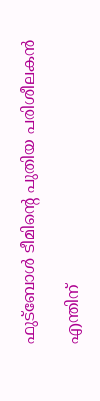ഫുട്ബോള്‍ ടീമിന്‍റെ പുതിയ പരിശീലകൻ

എന്തിന്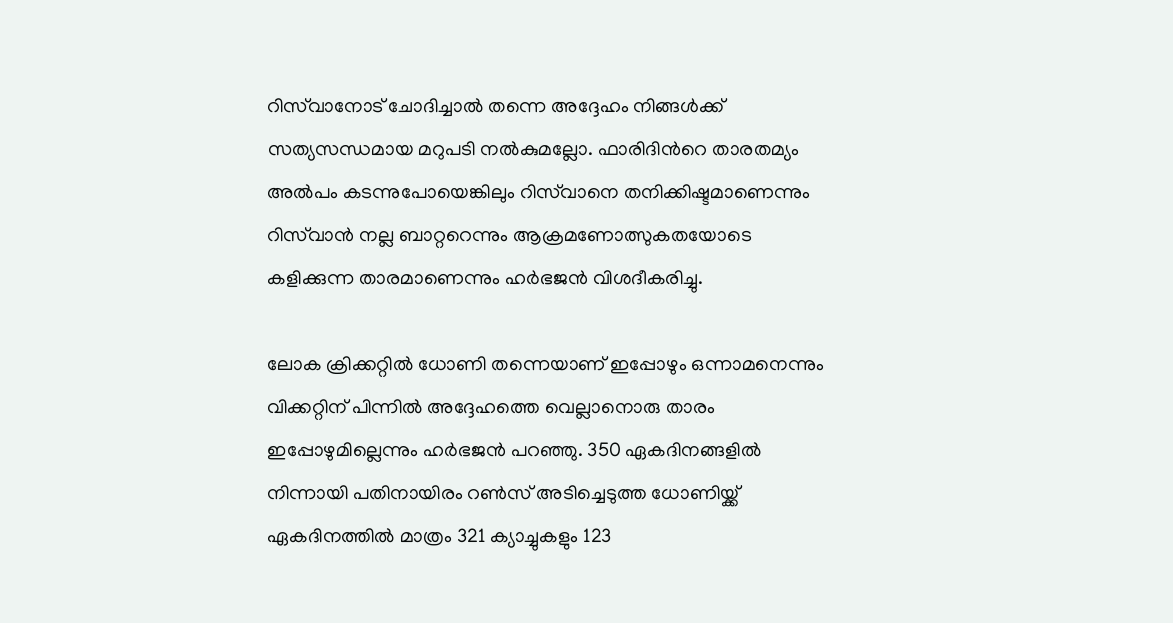റിസ്‌വാനോട് ചോദിച്ചാല്‍ തന്നെ അദ്ദേഹം നിങ്ങള്‍ക്ക് സത്യസന്ധമായ മറുപടി നല്‍കുമല്ലോ. ഫാരിദിന്‍റെ താരതമ്യം അല്‍പം കടന്നുപോയെങ്കിലും റിസ്‌വാനെ തനിക്കിഷ്ടമാണെന്നും റിസ്‌വാന്‍ നല്ല ബാറ്ററെന്നും ആക്രമണോത്സുകതയോടെ കളിക്കുന്ന താരമാണെന്നും ഹര്‍ഭജന്‍ വിശദീകരിച്ചു.

ലോക ക്രിക്കറ്റിൽ ധോണി തന്നെയാണ് ഇപ്പോഴും ഒന്നാമനെന്നും വിക്കറ്റിന് പിന്നില്‍ അദ്ദേഹത്തെ വെല്ലാനൊരു താരം ഇപ്പോഴുമില്ലെന്നും ഹർഭജൻ പറഞ്ഞു. 350 ഏകദിനങ്ങളിൽ നിന്നായി പതിനായിരം റണ്‍സ് അടിച്ചെടുത്ത ധോണിയ്ക്ക് ഏകദിനത്തിൽ മാത്രം 321 ക്യാച്ചുകളും 123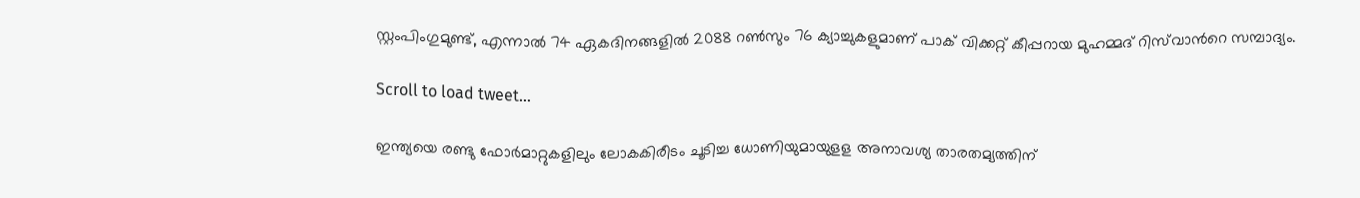സ്റ്റംപിംഗുമുണ്ട്, എന്നാൽ 74 ഏകദിനങ്ങളിൽ 2088 റണ്‍സും 76 ക്യാച്ചുകളുമാണ് പാക് വിക്കറ്റ് കീപ്പറായ മുഹമ്മദ് റിസ്‌വാന്‍റെ സമ്പാദ്യം.

Scroll to load tweet…

ഇന്ത്യയെ രണ്ടു ഫോർമാറ്റുകളിലും ലോകകിരീടം ചൂടിച്ച ധോണിയുമായുളള അനാവശ്യ താരതമ്യത്തിന്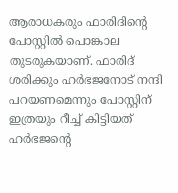ആരാധകരും ഫാരിദിന്‍റെ പോസ്റ്റിൽ പൊങ്കാല തുടരുകയാണ്. ഫാരിദ് ശരിക്കും ഹര്‍ഭജനോട് നന്ദി പറയണമെന്നും പോസ്റ്റിന് ഇത്രയും റീച്ച് കിട്ടിയത് ഹര്‍ഭജന്‍റെ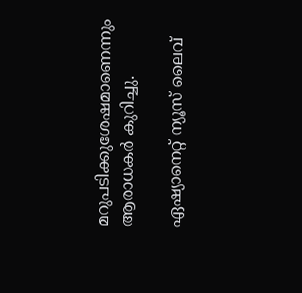മറുപടിക്കുശേഷമാണെന്നും ആരാധകര്‍ കുറിച്ചു.

ഏഷ്യാനെറ്റ് ന്യൂസ് ലൈവ്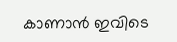കാണാന്‍ ഇവിടെ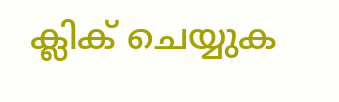ക്ലിക് ചെയ്യുക